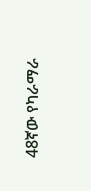48ኛው የካራማራ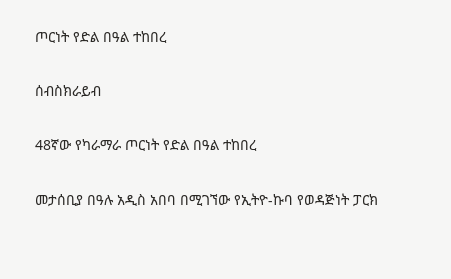ጦርነት የድል በዓል ተከበረ

ሰብስክራይብ

48ኛው የካራማራ ጦርነት የድል በዓል ተከበረ

መታሰቢያ በዓሉ አዲስ አበባ በሚገኘው የኢትዮ-ኩባ የወዳጅነት ፓርክ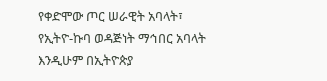የቀድሞው ጦር ሠራዊት አባላት፣ የኢትዮ-ኩባ ወዳጅነት ማኅበር አባላት እንዲሁም በኢትዮጵያ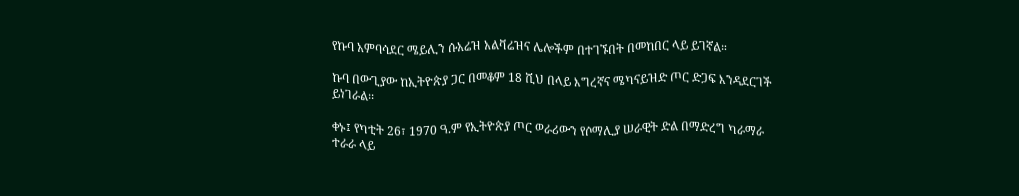የኩባ አምባሳደር ሜይሊን ሱአሬዝ አልቫሬዝና ሌሎችም በተገኙበት በመከበር ላይ ይገኛል።

ኩባ በውጊያው ከኢትዮጵያ ጋር በመቆም 18 ሺህ በላይ እግረኛና ሜካናይዝድ ጦር ድጋፍ እንዳደርገች ይነገራል፡፡

ቀኑ፤ የካቲት 26፣ 1970 ዓ.ም የኢትዮጵያ ጦር ወራሪውን የሶማሊያ ሠራዊት ድል በማድረግ ካራማራ ተራራ ላይ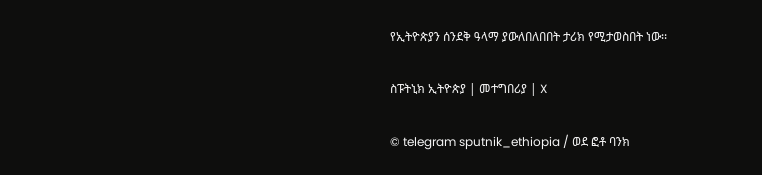የኢትዮጵያን ሰንደቅ ዓላማ ያውለበለበበት ታሪክ የሚታወስበት ነው፡፡

ስፑትኒክ ኢትዮጵያ | መተግበሪያ | X

© telegram sputnik_ethiopia / ወደ ፎቶ ባንክ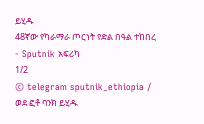ይሂዱ
48ኛው የካራማራ ጦርነት የድል በዓል ተከበረ - Sputnik አፍሪካ
1/2
© telegram sputnik_ethiopia / ወደ ፎቶ ባንክ ይሂዱ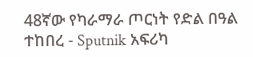48ኛው የካራማራ ጦርነት የድል በዓል ተከበረ - Sputnik አፍሪካ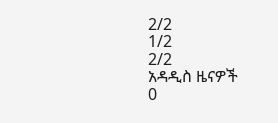2/2
1/2
2/2
አዳዲስ ዜናዎች
0